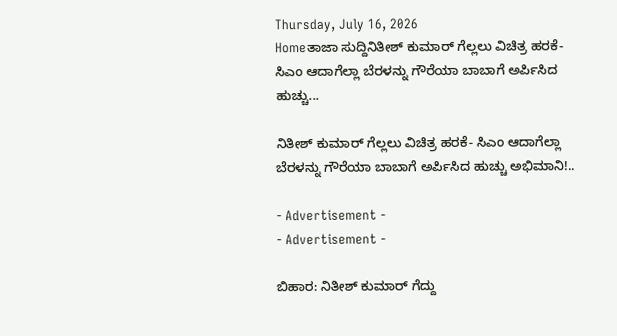Thursday, July 16, 2026
Homeತಾಜಾ ಸುದ್ದಿನಿತೀಶ್ ಕುಮಾರ್ ಗೆಲ್ಲಲು ವಿಚಿತ್ರ ಹರಕೆ- ಸಿಎಂ ಆದಾಗೆಲ್ಲಾ ಬೆರಳನ್ನು ಗೌರೆಯಾ ಬಾಬಾಗೆ ಅರ್ಪಿಸಿದ ಹುಚ್ಚು...

ನಿತೀಶ್ ಕುಮಾರ್ ಗೆಲ್ಲಲು ವಿಚಿತ್ರ ಹರಕೆ- ಸಿಎಂ ಆದಾಗೆಲ್ಲಾ ಬೆರಳನ್ನು ಗೌರೆಯಾ ಬಾಬಾಗೆ ಅರ್ಪಿಸಿದ ಹುಚ್ಚು ಅಭಿಮಾನಿ!..

- Advertisement -
- Advertisement -

ಬಿಹಾರ: ನಿತೀಶ್ ಕುಮಾರ್ ಗೆದ್ದು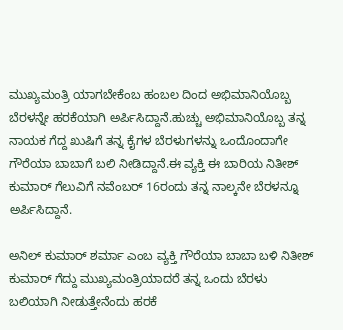ಮುಖ್ಯಮಂತ್ರಿ ಯಾಗಬೇಕೆಂಬ ಹಂಬಲ ದಿಂದ ಅಭಿಮಾನಿಯೊಬ್ಬ ಬೆರಳನ್ನೇ ಹರಕೆಯಾಗಿ ಅರ್ಪಿಸಿದ್ದಾನೆ.ಹುಚ್ಚು ಅಭಿಮಾನಿಯೊಬ್ಬ ತನ್ನ ನಾಯಕ ಗೆದ್ದ ಖುಷಿಗೆ ತನ್ನ ಕೈಗಳ ಬೆರಳುಗಳನ್ನು ಒಂದೊಂದಾಗೇ ಗೌರೆಯಾ ಬಾಬಾಗೆ ಬಲಿ ನೀಡಿದ್ದಾನೆ.ಈ ವ್ಯಕ್ತಿ ಈ ಬಾರಿಯ ನಿತೀಶ್ ಕುಮಾರ್ ಗೆಲುವಿಗೆ ನವೆಂಬರ್ 16ರಂದು ತನ್ನ ನಾಲ್ಕನೇ ಬೆರಳನ್ನೂ ಅರ್ಪಿಸಿದ್ದಾನೆ.

ಅನಿಲ್ ಕುಮಾರ್ ಶರ್ಮಾ ಎಂಬ ವ್ಯಕ್ತಿ ಗೌರೆಯಾ ಬಾಬಾ ಬಳಿ ನಿತೀಶ್ ಕುಮಾರ್ ಗೆದ್ದು ಮುಖ್ಯಮಂತ್ರಿಯಾದರೆ ತನ್ನ ಒಂದು ಬೆರಳು ಬಲಿಯಾಗಿ ನೀಡುತ್ತೇನೆಂದು ಹರಕೆ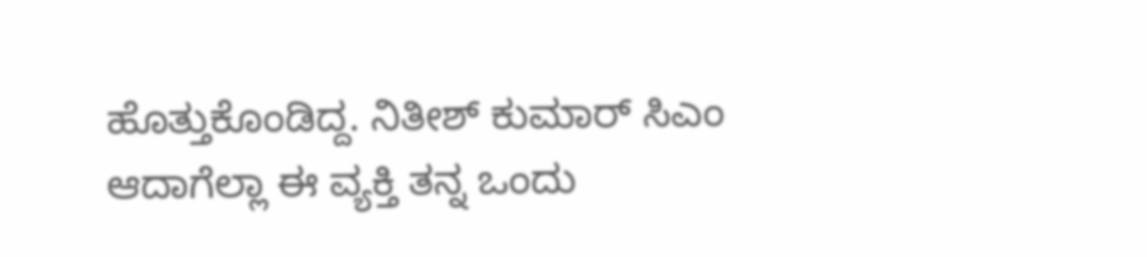ಹೊತ್ತುಕೊಂಡಿದ್ದ. ನಿತೀಶ್ ಕುಮಾರ್ ಸಿಎಂ ಆದಾಗೆಲ್ಲಾ ಈ ವ್ಯಕ್ತಿ ತನ್ನ ಒಂದು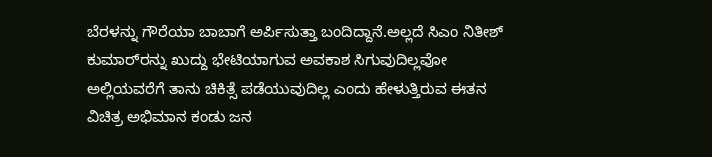ಬೆರಳನ್ನು ಗೌರೆಯಾ ಬಾಬಾಗೆ ಅರ್ಪಿಸುತ್ತಾ ಬಂದಿದ್ದಾನೆ.ಅಲ್ಲದೆ ಸಿಎಂ ನಿತೀಶ್‌ ಕುಮಾರ್‌ರನ್ನು ಖುದ್ದು ಭೇಟಿಯಾಗುವ ಅವಕಾಶ ಸಿಗುವುದಿಲ್ಲವೋ ಅಲ್ಲಿಯವರೆಗೆ ತಾನು ಚಿಕಿತ್ಸೆ ಪಡೆಯುವುದಿಲ್ಲ ಎಂದು ಹೇಳುತ್ತಿರುವ ಈತನ ವಿಚಿತ್ರ ಅಭಿಮಾನ ಕಂಡು ಜನ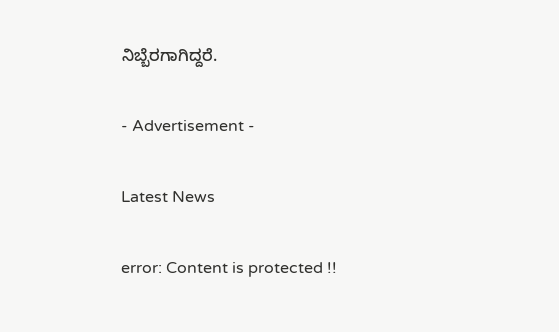ನಿಬ್ಬೆರಗಾಗಿದ್ದರೆ.

- Advertisement -

Latest News

error: Content is protected !!